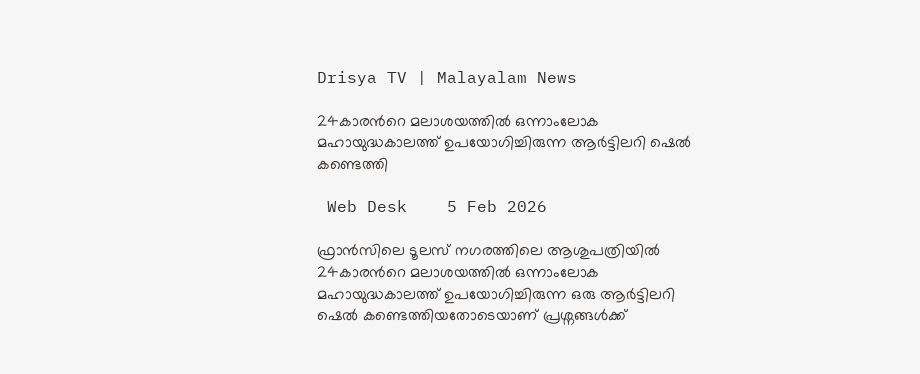Drisya TV | Malayalam News

24കാരന്‍റെ മലാശയത്തില്‍ ഒന്നാംലോക മഹായുദ്ധകാലത്ത് ഉപയോഗിച്ചിരുന്ന ആര്‍ട്ടിലറി ഷെല്‍ കണ്ടെത്തി

 Web Desk    5 Feb 2026

ഫ്രാന്‍സിലെ ടൂലസ് നഗരത്തിലെ ആശുപത്രിയിൽ 24കാരന്‍റെ മലാശയത്തില്‍ ഒന്നാംലോക മഹായുദ്ധകാലത്ത് ഉപയോഗിച്ചിരുന്ന ഒരു ആര്‍ട്ടിലറി ഷെല്‍ കണ്ടെത്തിയതോടെയാണ് പ്രശ്നങ്ങള്‍ക്ക്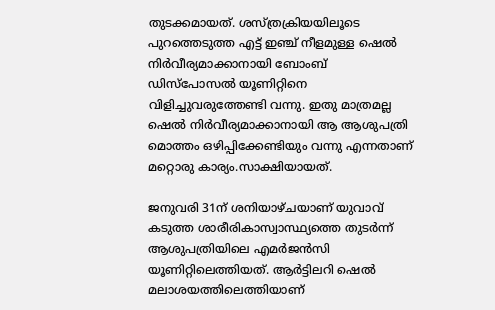തുടക്കമായത്. ശസ്ത്രക്രിയയിലൂടെ പുറത്തെടുത്ത എട്ട് ഇഞ്ച് നീളമുള്ള ഷെല്‍ നിര്‍വീര്യമാക്കാനായി ബോംബ് ഡിസ്പോസല്‍ യൂണിറ്റിനെ വിളിച്ചുവരുത്തേണ്ടി വന്നു. ഇതു മാത്രമല്ല ഷെല്‍ നിര്‍വീര്യമാക്കാനായി ആ ആശുപത്രി മൊത്തം ഒഴിപ്പിക്കേണ്ടിയും വന്നു എന്നതാണ് മറ്റൊരു കാര്യം.സാക്ഷിയായത്.

ജനുവരി 31ന് ശനിയാഴ്ചയാണ് യുവാവ് കടുത്ത ശാരീരികാസ്വാസ്ഥ്യത്തെ തുടര്‍ന്ന് ആശുപത്രിയിലെ എമര്‍ജന്‍സി യൂണിറ്റിലെത്തിയത്. ആര്‍ട്ടിലറി ഷെല്‍ മലാശയത്തിലെത്തിയാണ്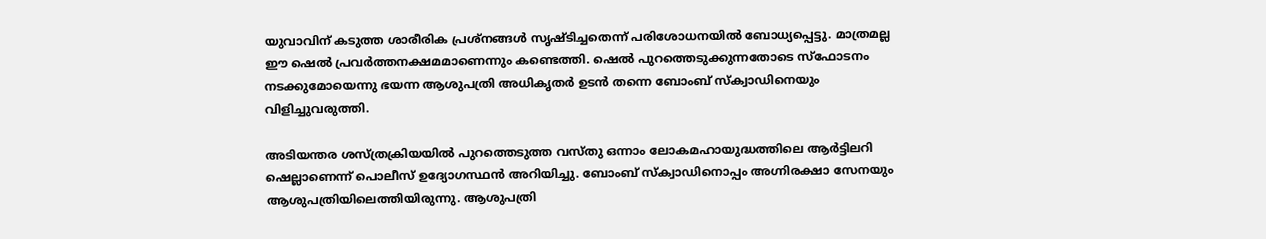യുവാവിന് കടുത്ത ശാരീരിക പ്രശ്നങ്ങള്‍ സൃഷ്ടിച്ചതെന്ന് പരിശോധനയില്‍ ബോധ്യപ്പെട്ടു. മാത്രമല്ല ഈ ഷെല്‍ പ്രവര്‍ത്തനക്ഷമമാണെന്നും കണ്ടെത്തി. ഷെല്‍ പുറത്തെടുക്കുന്നതോടെ സ്ഫോടനം നടക്കുമോയെന്നു ഭയന്ന ആശുപത്രി അധികൃതര്‍ ഉടന്‍ തന്നെ ബോംബ് സ്ക്വാഡിനെയും വിളിച്ചുവരുത്തി.

അടിയന്തര ശസ്ത്രക്രിയയിൽ പുറത്തെടുത്ത വസ്തു ഒന്നാം ലോകമഹായുദ്ധത്തിലെ ആർട്ടിലറി ഷെല്ലാണെന്ന് പൊലീസ് ഉദ്യോഗസ്ഥന്‍ അറിയിച്ചു. ബോംബ് സ്‌ക്വാഡിനൊപ്പം അഗ്നിരക്ഷാ സേനയും ആശുപത്രിയിലെത്തിയിരുന്നു. ആശുപത്രി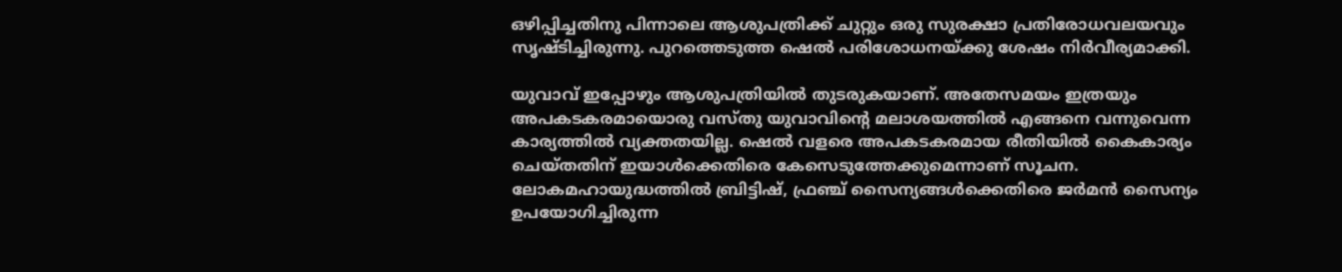ഒഴിപ്പിച്ചതിനു പിന്നാലെ ആശുപത്രിക്ക് ചുറ്റും ഒരു സുരക്ഷാ പ്രതിരോധവലയവും സ‍ൃഷ്ടിച്ചിരുന്നു. പുറത്തെടുത്ത ഷെല്‍ പരിശോധനയ്ക്കു ശേഷം നിര്‍വീര്യമാക്കി.

യുവാവ് ഇപ്പോഴും ആശുപത്രിയില്‍ തുടരുകയാണ്. അതേസമയം ഇത്രയും അപകടകരമായൊരു വസ്തു യുവാവിന്റെ മലാശയത്തില്‍ എങ്ങനെ വന്നുവെന്ന കാര്യത്തില്‍ വ്യക്തതയില്ല. ഷെല്‍ വളരെ അപകടകരമായ രീതിയില്‍ കൈകാര്യം ചെയ്തതിന് ഇയാള്‍ക്കെതിരെ കേസെടുത്തേക്കുമെന്നാണ് സൂചന. ലോകമഹായുദ്ധത്തിൽ ബ്രിട്ടിഷ്, ഫ്രഞ്ച് സൈന്യങ്ങൾക്കെതിരെ ജർമൻ സൈന്യം ഉപയോഗിച്ചിരുന്ന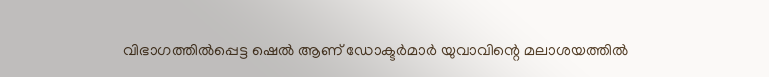വിഭാഗത്തില്‍പ്പെട്ട ഷെല്‍ ആണ് ഡോക്ടര്‍മാര്‍ യുവാവിന്റെ മലാശയത്തില്‍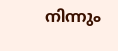നിന്നും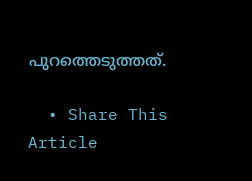പുറത്തെടുത്തത്.

  • Share This Article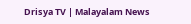Drisya TV | Malayalam News